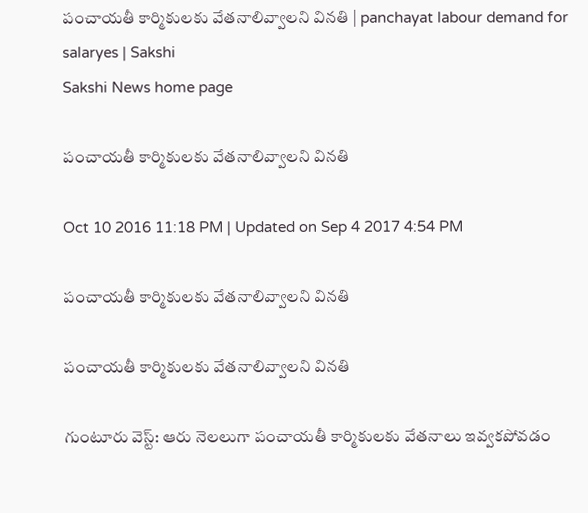పంచాయతీ కార్మికులకు వేతనాలివ్వాలని వినతి | panchayat labour demand for salaryes | Sakshi
Sakshi News home page

పంచాయతీ కార్మికులకు వేతనాలివ్వాలని వినతి

Oct 10 2016 11:18 PM | Updated on Sep 4 2017 4:54 PM

పంచాయతీ కార్మికులకు వేతనాలివ్వాలని వినతి

పంచాయతీ కార్మికులకు వేతనాలివ్వాలని వినతి

గుంటూరు వెస్ట్‌: ఆరు నెలలుగా పంచాయతీ కార్మికులకు వేతనాలు ఇవ్వకపోవడం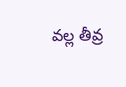వల్ల తీవ్ర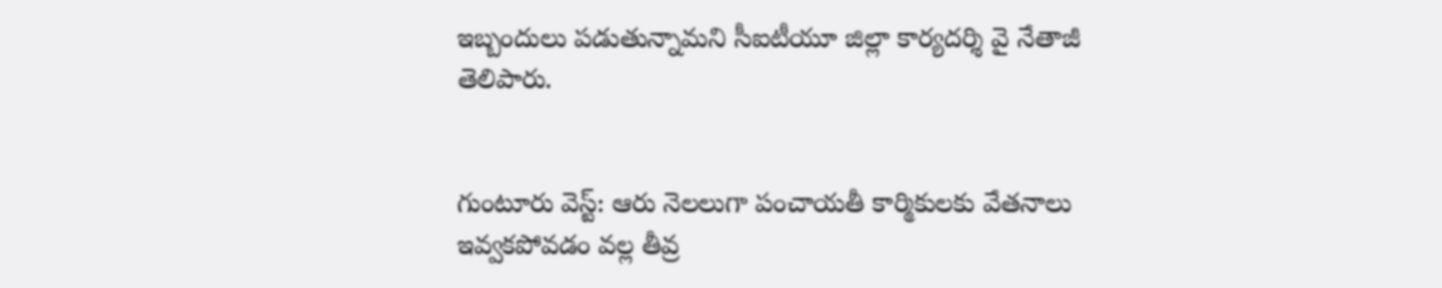ఇబ్బందులు పడుతున్నామని సీఐటీయూ జిల్లా కార్యదర్శి వై నేతాజీ తెలిపారు.


గుంటూరు వెస్ట్‌: ఆరు నెలలుగా పంచాయతీ కార్మికులకు వేతనాలు ఇవ్వకపోవడం వల్ల తీవ్ర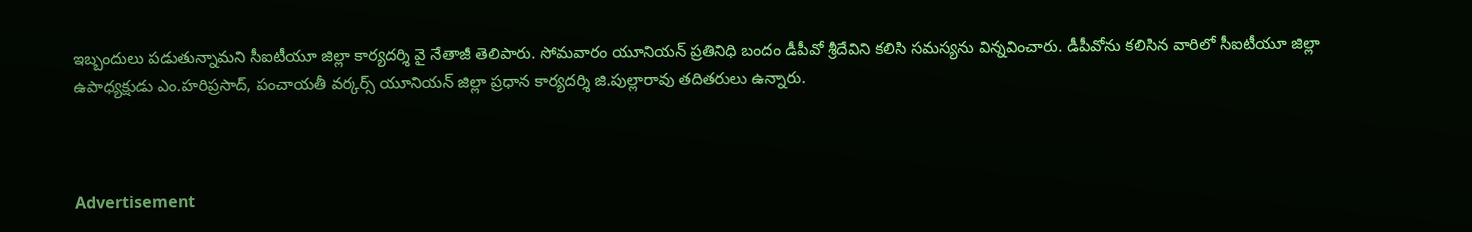ఇబ్బందులు పడుతున్నామని సీఐటీయూ జిల్లా కార్యదర్శి వై నేతాజీ తెలిపారు. సోమవారం యూనియన్‌ ప్రతినిధి బందం డీపీవో శ్రీదేవిని కలిసి సమస్యను విన్నవించారు. డీపీవోను కలిసిన వారిలో సీఐటీయూ జిల్లా ఉపాధ్యక్షుడు ఎం.హరిప్రసాద్, పంచాయతీ వర్కర్స్‌ యూనియన్‌ జిల్లా ప్రధాన కార్యదర్శి జి.పుల్లారావు తదితరులు ఉన్నారు.



Advertisement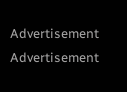Advertisement
Advertisement